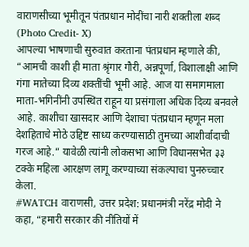वाराणसीच्या भूमीतून पंतप्रधान मोदींचा नारी शक्तीला शब्द (Photo Credit- X)
आपल्या भाषणाची सुरुवात करताना पंतप्रधान म्हणाले की, “आमची काशी ही माता श्रृंगार गौरी, अन्नपूर्णा, विशालाक्षी आणि गंगा मातेच्या दिव्य शक्तींची भूमी आहे. आज या समागमाला माता-भगिनींनी उपस्थित राहून या प्रसंगाला अधिक दिव्य बनवले आहे. काशीचा खासदार आणि देशाचा पंतप्रधान म्हणून मला देशहिताचे मोठे उद्दिष्ट साध्य करण्यासाठी तुमच्या आशीर्वादाची गरज आहे.” यावेळी त्यांनी लोकसभा आणि विधानसभेत ३३ टक्के महिला आरक्षण लागू करण्याच्या संकल्पाचा पुनरुच्चार केला.
#WATCH वाराणसी, उत्तर प्रदेश: प्रधानमंत्री नरेंद्र मोदी ने कहा, “हमारी सरकार की नीतियों में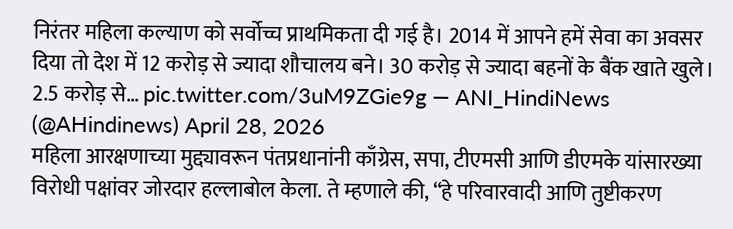निरंतर महिला कल्याण को सर्वोच्च प्राथमिकता दी गई है। 2014 में आपने हमें सेवा का अवसर दिया तो देश में 12 करोड़ से ज्यादा शौचालय बने। 30 करोड़ से ज्यादा बहनों के बैंक खाते खुले। 2.5 करोड़ से… pic.twitter.com/3uM9ZGie9g — ANI_HindiNews (@AHindinews) April 28, 2026
महिला आरक्षणाच्या मुद्द्यावरून पंतप्रधानांनी काँग्रेस, सपा, टीएमसी आणि डीएमके यांसारख्या विरोधी पक्षांवर जोरदार हल्लाबोल केला. ते म्हणाले की, “हे परिवारवादी आणि तुष्टीकरण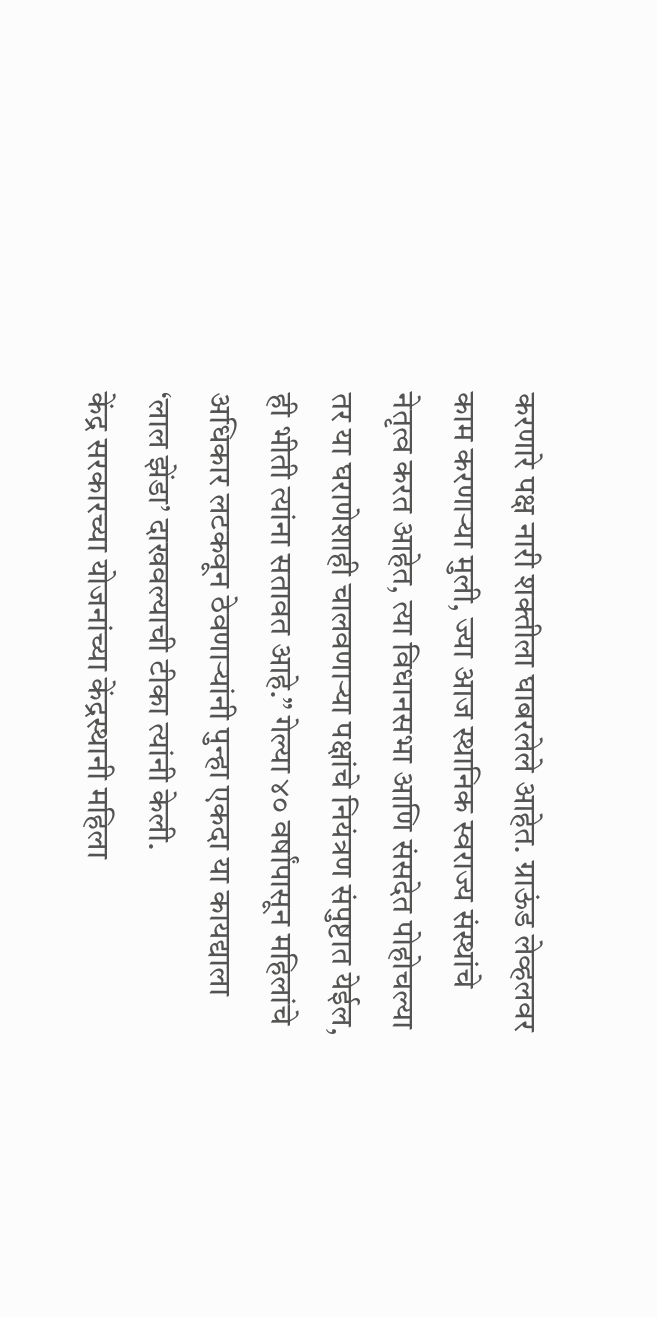करणारे पक्ष नारी शक्तीला घाबरलेले आहेत. ग्राऊंड लेव्हलवर काम करणाऱ्या मुली, ज्या आज स्थानिक स्वराज्य संस्थांचे नेतृत्व करत आहेत, त्या विधानसभा आणि संसदेत पोहोचल्या तर या घराणेशाही चालवणाऱ्या पक्षांचे नियंत्रण संपुष्टात येईल, ही भीती त्यांना सतावत आहे.” गेल्या ४० वर्षांपासून महिलांचे अधिकार लटकवून ठेवणाऱ्यांनी पुन्हा एकदा या कायद्याला ‘लाल झेंडा’ दाखवल्याची टीका त्यांनी केली.
केंद्र सरकारच्या योजनांच्या केंद्रस्थानी महिला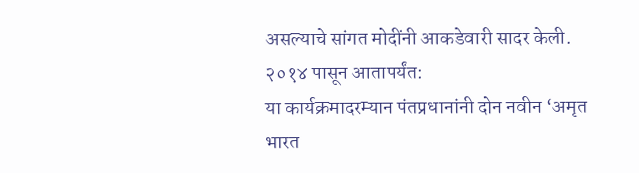असल्याचे सांगत मोदींनी आकडेवारी सादर केली. २०१४ पासून आतापर्यंत:
या कार्यक्रमादरम्यान पंतप्रधानांनी दोन नवीन ‘अमृत भारत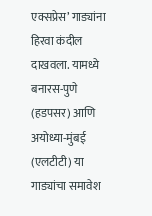एक्सप्रेस’ गाड्यांना हिरवा कंदील दाखवला. यामध्ये बनारस-पुणे (हडपसर) आणि अयोध्या-मुंबई (एलटीटी) या गाड्यांचा समावेश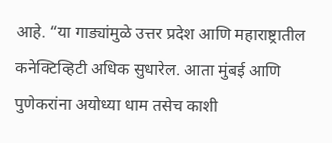आहे. “या गाड्यांमुळे उत्तर प्रदेश आणि महाराष्ट्रातील कनेक्टिव्हिटी अधिक सुधारेल. आता मुंबई आणि पुणेकरांना अयोध्या धाम तसेच काशी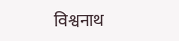विश्वनाथ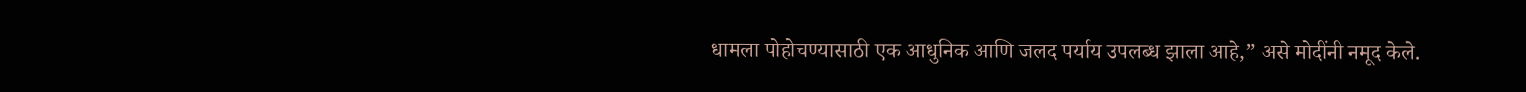धामला पोहोचण्यासाठी एक आधुनिक आणि जलद पर्याय उपलब्ध झाला आहे,” असे मोदींनी नमूद केले.